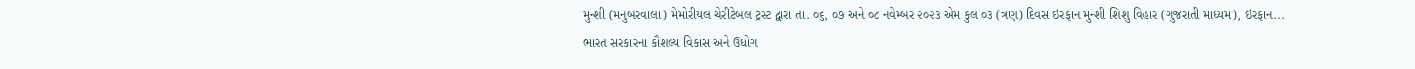મુન્શી (મનુબરવાલા) મેમોરીયલ ચેરીટેબલ ટ્રસ્ટ દ્વારા તા. ૦૬, ૦૭ અને ૦૮ નવેમ્બર ૨૦૨૩ એમ કુલ ૦૩ (ત્રણ) દિવસ ઇરફાન મુન્શી શિશુ વિહાર (ગુજરાતી માધ્યમ), ઇરફાન...
ભારત સરકારના કૌશલ્ય વિકાસ અને ઉધોગ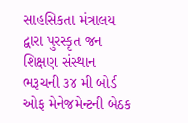સાહસિકતા મંત્રાલય દ્વારા પુરસ્કૃત જન શિક્ષણ સંસ્થાન ભરૂચની ૩૪ મી બોર્ડ ઓફ મેનેજમેન્ટની બેઠક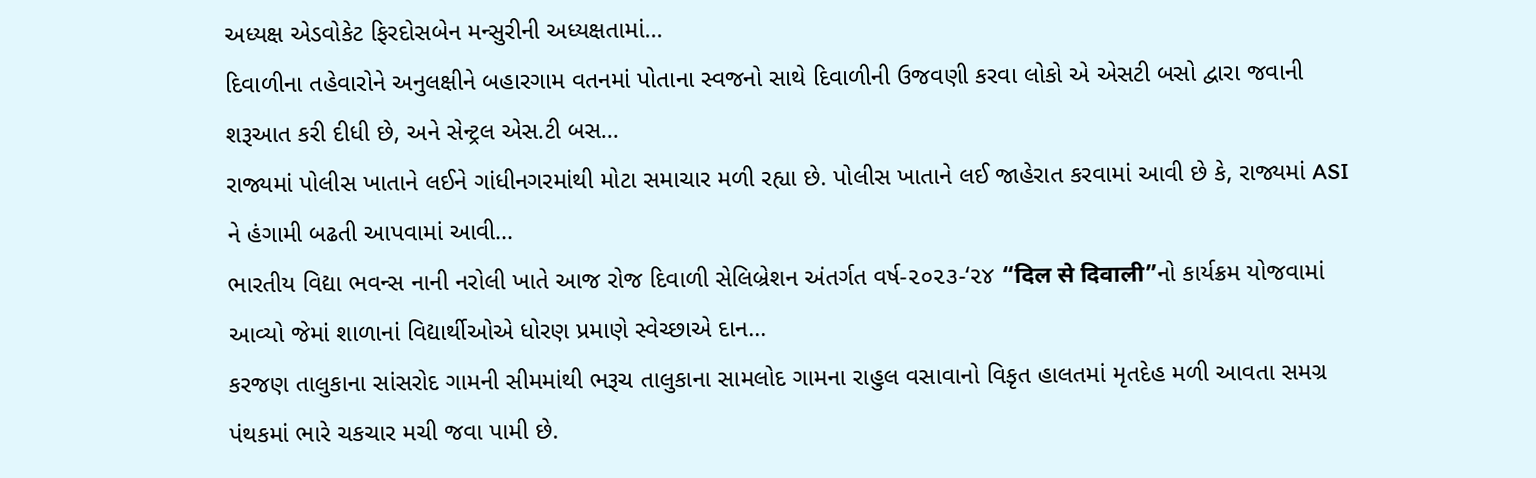અધ્યક્ષ એડવોકેટ ફિરદોસબેન મન્સુરીની અધ્યક્ષતામાં...
દિવાળીના તહેવારોને અનુલક્ષીને બહારગામ વતનમાં પોતાના સ્વજનો સાથે દિવાળીની ઉજવણી કરવા લોકો એ એસટી બસો દ્વારા જવાની શરૂઆત કરી દીધી છે, અને સેન્ટ્રલ એસ.ટી બસ...
રાજ્યમાં પોલીસ ખાતાને લઈને ગાંધીનગરમાંથી મોટા સમાચાર મળી રહ્યા છે. પોલીસ ખાતાને લઈ જાહેરાત કરવામાં આવી છે કે, રાજ્યમાં ASI ને હંગામી બઢતી આપવામાં આવી...
ભારતીય વિદ્યા ભવન્સ નાની નરોલી ખાતે આજ રોજ દિવાળી સેલિબ્રેશન અંતર્ગત વર્ષ-૨૦૨૩-‘૨૪ “दिल से दिवाली”નો કાર્યક્રમ યોજવામાં આવ્યો જેમાં શાળાનાં વિદ્યાર્થીઓએ ધોરણ પ્રમાણે સ્વેચ્છાએ દાન...
કરજણ તાલુકાના સાંસરોદ ગામની સીમમાંથી ભરૂચ તાલુકાના સામલોદ ગામના રાહુલ વસાવાનો વિકૃત હાલતમાં મૃતદેહ મળી આવતા સમગ્ર પંથકમાં ભારે ચકચાર મચી જવા પામી છે.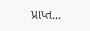પ્રાપ્ત...